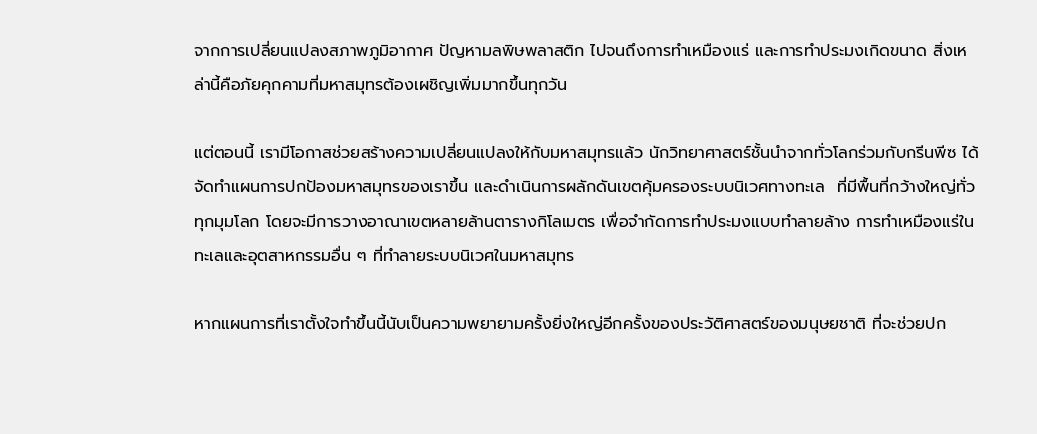จากการเปลี่ยนแปลงสภาพภูมิอากาศ ปัญหามลพิษพลาสติก ไปจนถึงการทำเหมืองแร่ และการทำประมงเกิดขนาด สิ่งเหล่านี้คือภัยคุกคามที่มหาสมุทรต้องเผชิญเพิ่มมากขึ้นทุกวัน

แต่ตอนนี้ เรามีโอกาสช่วยสร้างความเปลี่ยนแปลงให้กับมหาสมุทรแล้ว นักวิทยาศาสตร์ชั้นนำจากทั่วโลกร่วมกับกรีนพีซ ได้จัดทำแผนการปกป้องมหาสมุทรของเราขึ้น และดำเนินการผลักดันเขตคุ้มครองระบบนิเวศทางทะเล  ที่มีพื้นที่กว้างใหญ่ทั่วทุกมุมโลก โดยจะมีการวางอาณาเขตหลายล้านตารางกิโลเมตร เพื่อจำกัดการทำประมงแบบทำลายล้าง การทำเหมืองแร่ในทะเลและอุตสาหกรรมอื่น ๆ ที่ทำลายระบบนิเวศในมหาสมุทร

หากแผนการที่เราตั้งใจทำขึ้นนี้นับเป็นความพยายามครั้งยิ่งใหญ่อีกครั้งของประวัติศาสตร์ของมนุษยชาติ ที่จะช่วยปก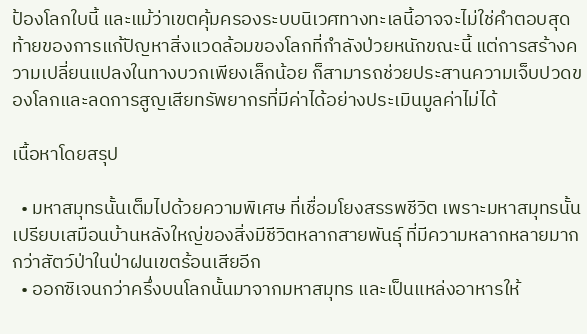ป้องโลกใบนี้ และแม้ว่าเขตคุ้มครองระบบนิเวศทางทะเลนี้อาจจะไม่ใช่คำตอบสุดท้ายของการแก้ปัญหาสิ่งแวดล้อมของโลกที่กำลังป่วยหนักขณะนี้ แต่การสร้างความเปลี่ยนแปลงในทางบวกเพียงเล็กน้อย ก็สามารถช่วยประสานความเจ็บปวดของโลกและลดการสูญเสียทรัพยากรที่มีค่าได้อย่างประเมินมูลค่าไม่ได้

เนื้อหาโดยสรุป

  • มหาสมุทรนั้นเต็มไปด้วยความพิเศษ ที่เชื่อมโยงสรรพชีวิต เพราะมหาสมุทรนั้นเปรียบเสมือนบ้านหลังใหญ่ของสิ่งมีชีวิตหลากสายพันธุ์ ที่มีความหลากหลายมากกว่าสัตว์ป่าในป่าฝนเขตร้อนเสียอีก
  • ออกซิเจนกว่าครึ่งบนโลกนั้นมาจากมหาสมุทร และเป็นแหล่งอาหารให้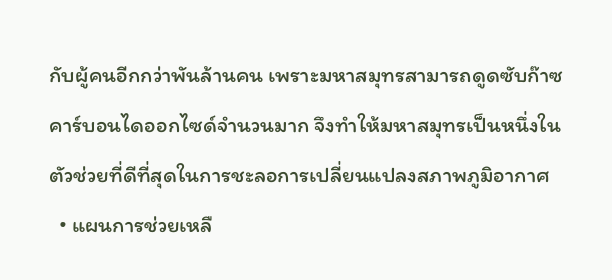กับผู้คนอีกกว่าพันล้านคน เพราะมหาสมุทรสามารถดูดซับก๊าซคาร์บอนไดออกไซด์จำนวนมาก จึงทำให้มหาสมุทรเป็นหนึ่งในตัวช่วยที่ดีที่สุดในการชะลอการเปลี่ยนแปลงสภาพภูมิอากาศ
  • แผนการช่วยเหลื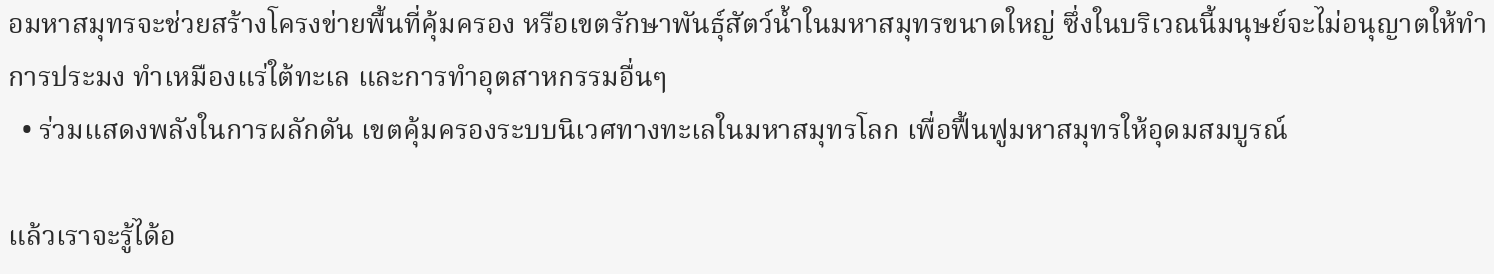อมหาสมุทรจะช่วยสร้างโครงข่ายพื้นที่คุ้มครอง หรือเขตรักษาพันธุ์สัตว์น้ำในมหาสมุทรขนาดใหญ่ ซึ่งในบริเวณนี้มนุษย์จะไม่อนุญาตให้ทำการประมง ทำเหมืองแร่ใต้ทะเล และการทำอุตสาหกรรมอื่นๆ
  • ร่วมแสดงพลังในการผลักดัน เขตคุ้มครองระบบนิเวศทางทะเลในมหาสมุทรโลก เพื่อฟื้นฟูมหาสมุทรให้อุดมสมบูรณ์

แล้วเราจะรู้ได้อ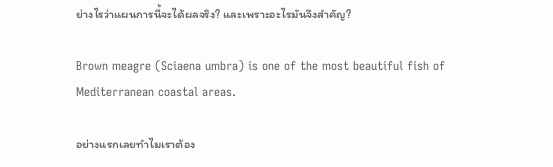ย่างไรว่าแผนการนี้จะได้ผลจริง? และเพราะอะไรมันจึงสำคัญ?

Brown meagre (Sciaena umbra) is one of the most beautiful fish of Mediterranean coastal areas.

อย่างแรกเลยทำไมเราต้อง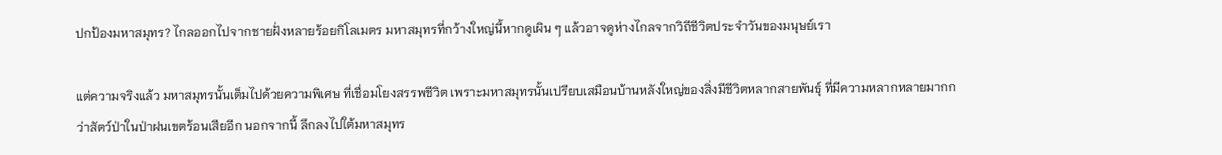ปกป้องมหาสมุทร? ไกลออกไปจากชายฝั่งหลายร้อยกิโลเมตร มหาสมุทรที่กว้างใหญ่นี้หากดูเผิน ๆ แล้วอาจดูห่างไกลจากวิถีชีวิตประจำวันของมนุษย์เรา

แต่ความจริงแล้ว มหาสมุทรนั้นเต็มไปด้วยความพิเศษ ที่เชื่อมโยงสรรพชีวิต เพราะมหาสมุทรนั้นเปรียบเสมือนบ้านหลังใหญ่ของสิ่งมีชีวิตหลากสายพันธุ์ ที่มีความหลากหลายมากกว่าสัตว์ป่าในป่าฝนเขตร้อนเสียอีก นอกจากนี้ ลึกลงไปใต้มหาสมุทร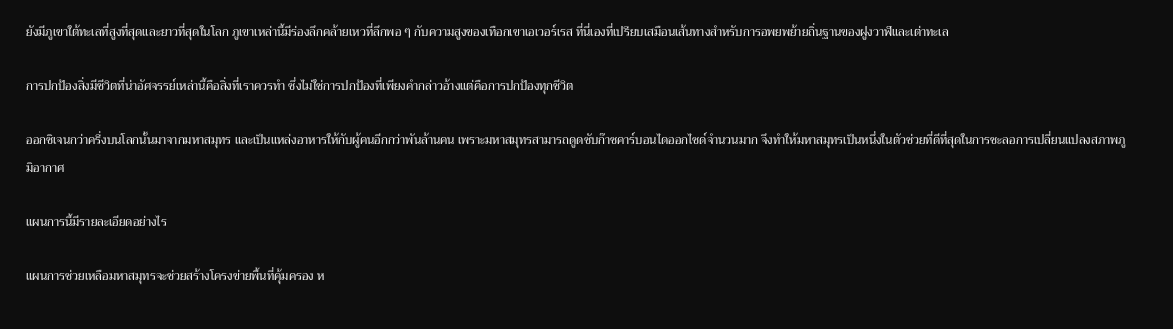ยังมีภูเขาใต้ทะเลที่สูงที่สุดและยาวที่สุดในโลก ภูเขาเหล่านี้มีร่องลึกคล้ายเหวที่ลึกพอ ๆ กับความสูงของเทือกเขาเอเวอร์เรส ที่นี่เองที่เปรียบเสมือนเส้นทางสำหรับการอพยพย้ายถิ่นฐานของฝูงวาฬและเต่าทะเล

การปกป้องสิ่งมีชีวิตที่น่าอัศจรรย์เหล่านี้คือสิ่งที่เราควรทำ ซึ่งไม่ใช่การปกป้องที่เพียงคำกล่าวอ้างแต่คือการปกป้องทุกชีวิต

ออกซิเจนกว่าครึ่งบนโลกนั้นมาจากมหาสมุทร และเป็นแหล่งอาหารให้กับผู้คนอีกกว่าพันล้านคน เพราะมหาสมุทรสามารถดูดซับก๊าซคาร์บอนไดออกไซด์จำนวนมาก จึงทำให้มหาสมุทรเป็นหนึ่งในตัวช่วยที่ดีที่สุดในการชะลอการเปลี่ยนแปลงสภาพภูมิอากาศ

แผนการนี้มีรายละเอียดอย่างไร

แผนการช่วยเหลือมหาสมุทรจะช่วยสร้างโครงข่ายพื้นที่คุ้มครอง ห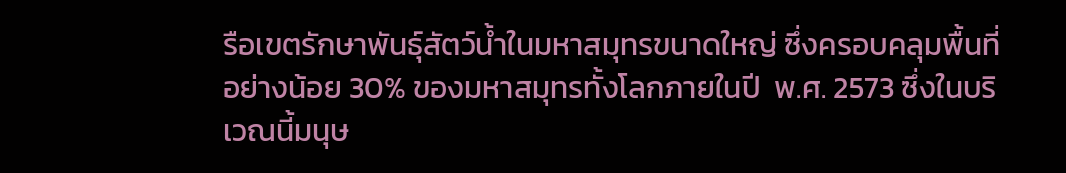รือเขตรักษาพันธุ์สัตว์น้ำในมหาสมุทรขนาดใหญ่ ซึ่งครอบคลุมพื้นที่อย่างน้อย 30% ของมหาสมุทรทั้งโลกภายในปี  พ.ศ. 2573 ซึ่งในบริเวณนี้มนุษ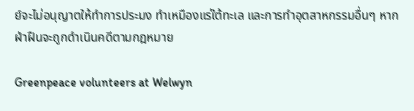ย์จะไม่อนุญาตให้ทำการประมง ทำเหมืองแร่ใต้ทะเล และการทำอุตสาหกรรมอื่นๆ หากฝ่าฝืนจะถูกดำเนินคดีตามกฎหมาย

Greenpeace volunteers at Welwyn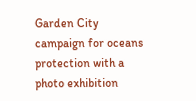Garden City campaign for oceans protection with a photo exhibition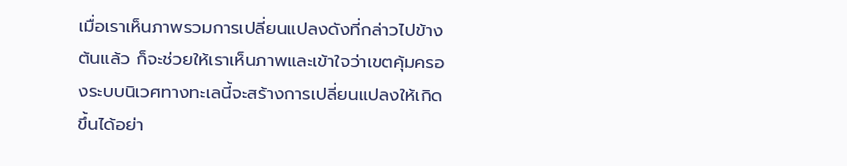เมื่อเราเห็นภาพรวมการเปลี่ยนแปลงดังที่กล่าวไปข้างต้นแล้ว ก็จะช่วยให้เราเห็นภาพและเข้าใจว่าเขตคุ้มครองระบบนิเวศทางทะเลนี้จะสร้างการเปลี่ยนแปลงให้เกิดขึ้นได้อย่า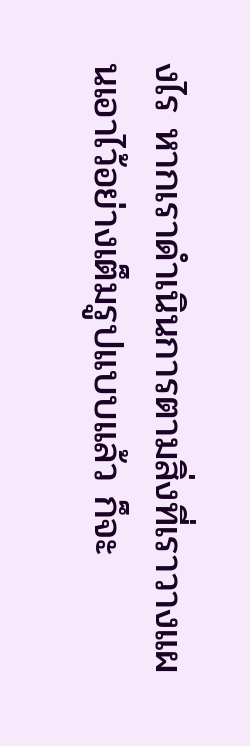งไร หากเราดำเนินการตามสิ่งที่เราวางแผนเอาไว้อย่างเต็มรูปแบบแล้ว ก็จะ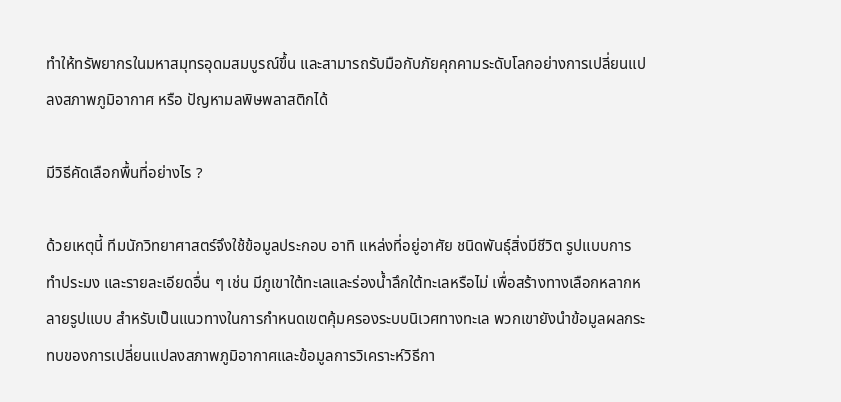ทำให้ทรัพยากรในมหาสมุทรอุดมสมบูรณ์ขึ้น และสามารถรับมือกับภัยคุกคามระดับโลกอย่างการเปลี่ยนแปลงสภาพภูมิอากาศ หรือ ปัญหามลพิษพลาสติกได้

มีวิธีคัดเลือกพื้นที่อย่างไร ?

ด้วยเหตุนี้ ทีมนักวิทยาศาสตร์จึงใช้ข้อมูลประกอบ อาทิ แหล่งที่อยู่อาศัย ชนิดพันธุ์สิ่งมีชีวิต รูปแบบการทำประมง และรายละเอียดอื่น ๆ เช่น มีภูเขาใต้ทะเลและร่องน้ำลึกใต้ทะเลหรือไม่ เพื่อสร้างทางเลือกหลากหลายรูปแบบ สำหรับเป็นแนวทางในการกำหนดเขตคุ้มครองระบบนิเวศทางทะเล พวกเขายังนำข้อมูลผลกระทบของการเปลี่ยนแปลงสภาพภูมิอากาศและข้อมูลการวิเคราะห์วิธีกา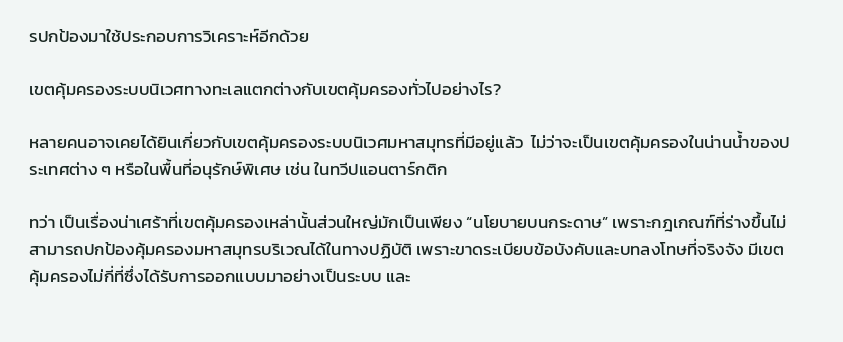รปกป้องมาใช้ประกอบการวิเคราะห์อีกด้วย

เขตคุ้มครองระบบนิเวศทางทะเลแตกต่างกับเขตคุ้มครองทั่วไปอย่างไร?

หลายคนอาจเคยได้ยินเกี่ยวกับเขตคุ้มครองระบบนิเวศมหาสมุทรที่มีอยู่แล้ว  ไม่ว่าจะเป็นเขตคุ้มครองในน่านน้ำของประเทศต่าง ๆ หรือในพื้นที่อนุรักษ์พิเศษ เช่น ในทวีปแอนตาร์กติก

ทว่า เป็นเรื่องน่าเศร้าที่เขตคุ้มครองเหล่านั้นส่วนใหญ่มักเป็นเพียง “นโยบายบนกระดาษ” เพราะกฎเกณฑ์ที่ร่างขึ้นไม่สามารถปกป้องคุ้มครองมหาสมุทรบริเวณได้ในทางปฏิบัติ เพราะขาดระเบียบข้อบังคับและบทลงโทษที่จริงจัง มีเขตคุ้มครองไม่กี่ที่ซึ่งได้รับการออกแบบมาอย่างเป็นระบบ และ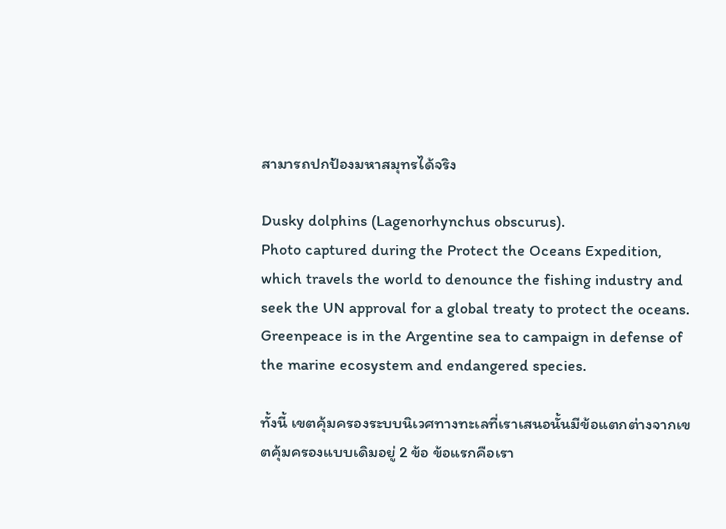สามารถปกป้องมหาสมุทรได้จริง

Dusky dolphins (Lagenorhynchus obscurus).
Photo captured during the Protect the Oceans Expedition, which travels the world to denounce the fishing industry and seek the UN approval for a global treaty to protect the oceans. Greenpeace is in the Argentine sea to campaign in defense of the marine ecosystem and endangered species.

ทั้งนี้ เขตคุ้มครองระบบนิเวศทางทะเลที่เราเสนอนั้นมีข้อแตกต่างจากเขตคุ้มครองแบบเดิมอยู่ 2 ข้อ ข้อแรกคือเรา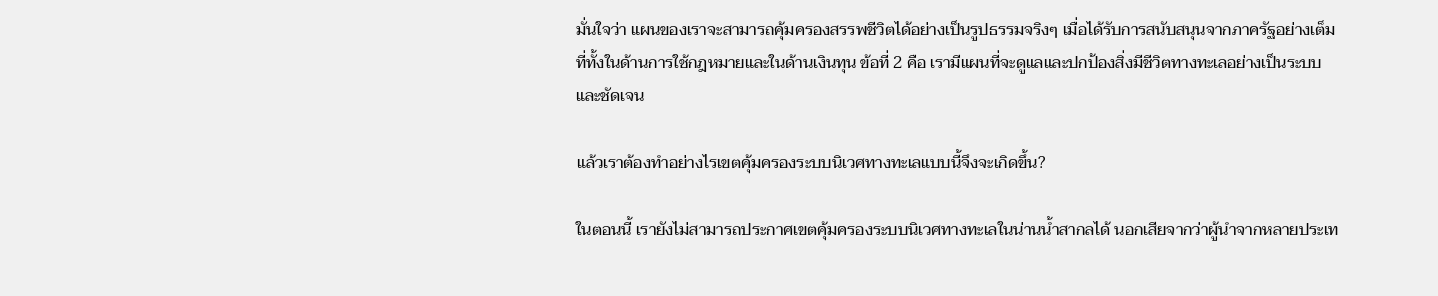มั่นใจว่า แผนของเราจะสามารถคุ้มครองสรรพชีวิตได้อย่างเป็นรูปธรรมจริงๆ เมื่อได้รับการสนับสนุนจากภาครัฐอย่างเต็มที่ทั้งในด้านการใช้กฎหมายและในด้านเงินทุน ข้อที่ 2 คือ เรามีแผนที่จะดูแลและปกป้องสิ่งมีชีวิตทางทะเลอย่างเป็นระบบและชัดเจน

แล้วเราต้องทำอย่างไรเขตคุ้มครองระบบนิเวศทางทะเลแบบนี้จึงจะเกิดขึ้น?

ในตอนนี้ เรายังไม่สามารถประกาศเขตคุ้มครองระบบนิเวศทางทะเลในน่านน้ำสากลได้ นอกเสียจากว่าผู้นำจากหลายประเท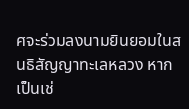ศจะร่วมลงนามยินยอมในสนธิสัญญาทะเลหลวง หากเป็นเช่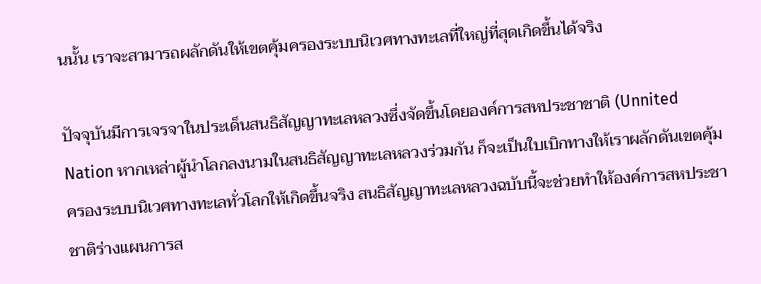นนั้น เราจะสามารถผลักดันให้เขตคุ้มครองระบบนิเวศทางทะเลที่ใหญ่ที่สุดเกิดขึ้นได้จริง

ปัจจุบันมีการเจรจาในประเด็นสนธิสัญญาทะเลหลวงซึ่งจัดขึ้นโดยองค์การสหประชาชาติ (Unnited Nation หากเหล่าผู้นำโลกลงนามในสนธิสัญญาทะเลหลวงร่วมกัน ก็จะเป็นใบเบิกทางให้เราผลักดันเขตคุ้มครองระบบนิเวศทางทะเลทั่วโลกให้เกิดขึ้นจริง สนธิสัญญาทะเลหลวงฉบับนี้จะช่วยทำให้องค์การสหประชาชาติร่างแผนการส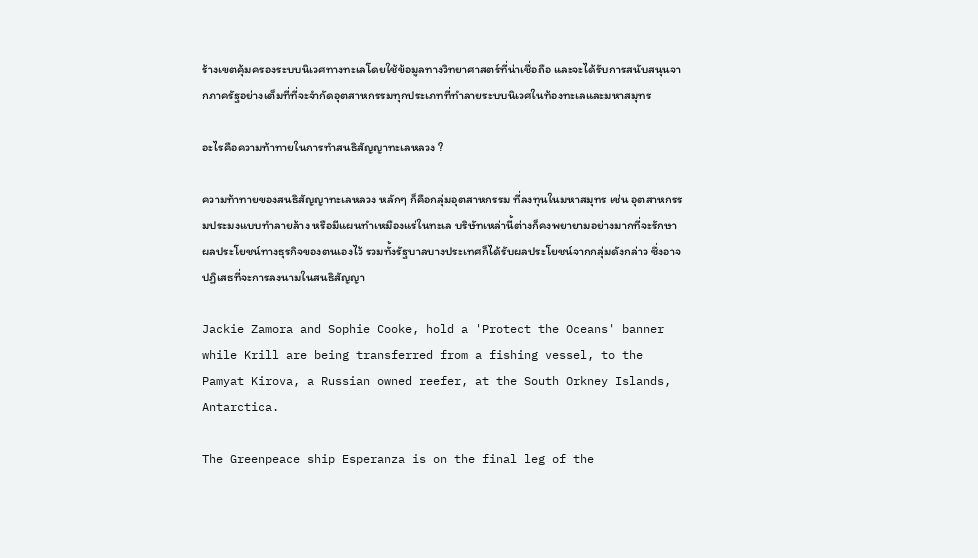ร้างเขตคุ้มครองระบบนิเวศทางทะเลโดยใช้ข้อมูลทางวิทยาศาสตร์ที่น่าเชื่อถือ และจะได้รับการสนับสนุนจากภาครัฐอย่างเต็มที่ที่จะจำกัดอุตสาหกรรมทุกประเภทที่ทำลายระบบนิเวศในท้องทะเลและมหาสมุทร

อะไรคือความท้าทายในการทำสนธิสัญญาทะเลหลวง ?

ความท้าทายของสนธิสัญญาทะเลหลวง หลักๆ ก็คือกลุ่มอุตสาหกรรม ที่ลงทุนในมหาสมุทร เช่น อุตสาหกรรมประมงแบบทำลายล้าง หรือมีแผนทำเหมืองแร่ในทะเล บริษัทเหล่านี้ต่างก็คงพยายามอย่างมากที่จะรักษาผลประโยชน์ทางธุรกิจของตนเองไว้ รวมทั้งรัฐบาลบางประเทศก็ได้รับผลประโยชน์จากกลุ่มดังกล่าว ซึ่งอาจปฏิเสธที่จะการลงนามในสนธิสัญญา

Jackie Zamora and Sophie Cooke, hold a 'Protect the Oceans' banner while Krill are being transferred from a fishing vessel, to the Pamyat Kirova, a Russian owned reefer, at the South Orkney Islands, Antarctica.

The Greenpeace ship Esperanza is on the final leg of the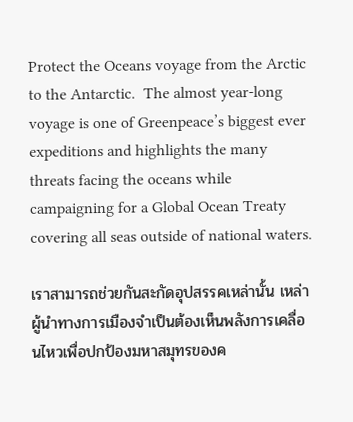Protect the Oceans voyage from the Arctic to the Antarctic.  The almost year-long voyage is one of Greenpeace’s biggest ever expeditions and highlights the many threats facing the oceans while campaigning for a Global Ocean Treaty covering all seas outside of national waters.

เราสามารถช่วยกันสะกัดอุปสรรคเหล่านั้น เหล่าผู้นำทางการเมืองจำเป็นต้องเห็นพลังการเคลื่อนไหวเพื่อปกป้องมหาสมุทรของค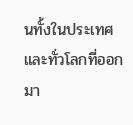นทั้งในประเทศและทั่วโลกที่ออกมา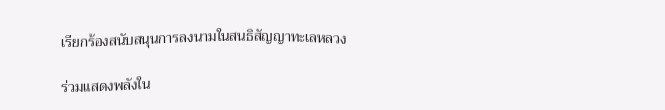เรียกร้องสนับสนุนการลงนามในสนธิสัญญาทะเลหลวง

ร่วมแสดงพลังใน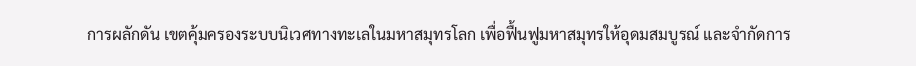การผลักดัน เขตคุ้มครองระบบนิเวศทางทะเลในมหาสมุทรโลก เพื่อฟื้นฟูมหาสมุทรให้อุดมสมบูรณ์ และจำกัดการ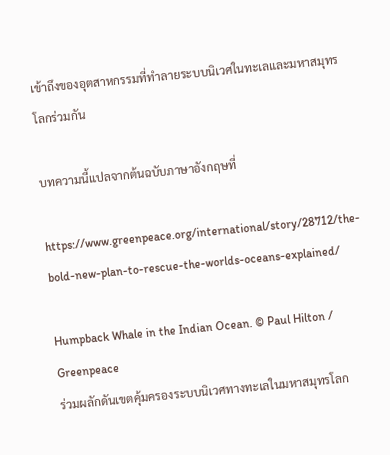เข้าถึงของอุตสาหกรรมที่ทำลายระบบนิเวศในทะเลและมหาสมุทรโลกร่วมกัน

บทความนี้แปลจากต้นฉบับภาษาอังกฤษที่

https://www.greenpeace.org/international/story/28712/the-bold-new-plan-to-rescue-the-worlds-oceans-explained/

Humpback Whale in the Indian Ocean. © Paul Hilton / Greenpeace
ร่วมผลักดันเขตคุ้มครองระบบนิเวศทางทะเลในมหาสมุทรโลก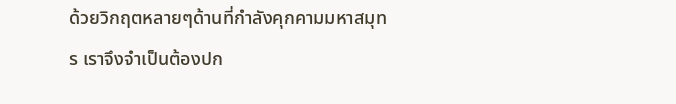ด้วยวิกฤตหลายๆด้านที่กำลังคุกคามมหาสมุทร เราจึงจำเป็นต้องปก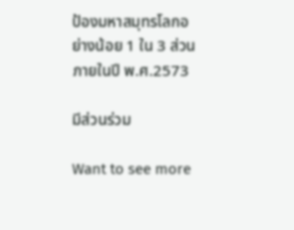ป้องมหาสมุทรโลกอย่างน้อย 1 ใน 3 ส่วนภายในปี พ.ศ.2573

มีส่วนร่วม

Want to see more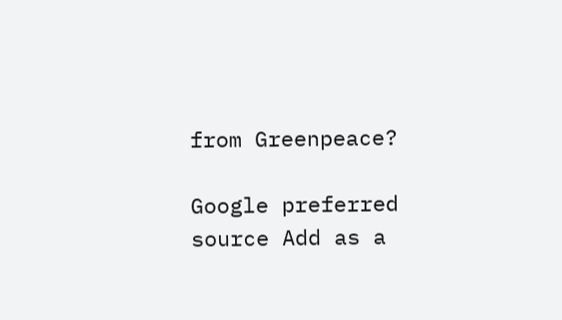from Greenpeace?

Google preferred source Add as a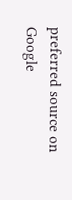preferred source on Google